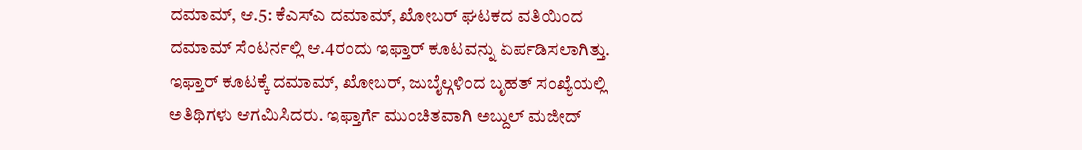ದಮಾಮ್, ಆ.5: ಕೆಎಸ್ಎ ದಮಾಮ್, ಖೋಬರ್ ಘಟಕದ ವತಿಯಿಂದ ದಮಾಮ್ ಸೆಂಟರ್ನಲ್ಲಿ ಆ.4ರಂದು ಇಫ್ತಾರ್ ಕೂಟವನ್ನು ಏರ್ಪಡಿಸಲಾಗಿತ್ತು.
ಇಫ್ತಾರ್ ಕೂಟಕ್ಕೆ ದಮಾಮ್, ಖೋಬರ್, ಜುಬೈಲ್ಗಳಿಂದ ಬೃಹತ್ ಸಂಖ್ಯೆಯಲ್ಲಿ ಅತಿಥಿಗಳು ಆಗಮಿಸಿದರು. ಇಫ್ತಾರ್ಗೆ ಮುಂಚಿತವಾಗಿ ಅಬ್ದುಲ್ ಮಜೀದ್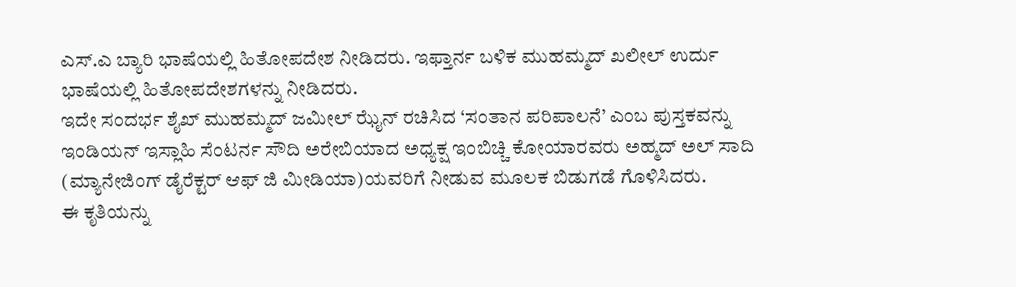ಎಸ್.ಎ ಬ್ಯಾರಿ ಭಾಷೆಯಲ್ಲಿ ಹಿತೋಪದೇಶ ನೀಡಿದರು. ಇಫ್ತಾರ್ನ ಬಳಿಕ ಮುಹಮ್ಮದ್ ಖಲೀಲ್ ಉರ್ದು ಭಾಷೆಯಲ್ಲಿ ಹಿತೋಪದೇಶಗಳನ್ನು ನೀಡಿದರು.
ಇದೇ ಸಂದರ್ಭ ಶೈಖ್ ಮುಹಮ್ಮದ್ ಜಮೀಲ್ ಝೈನ್ ರಚಿಸಿದ ‘ಸಂತಾನ ಪರಿಪಾಲನೆ’ ಎಂಬ ಪುಸ್ತಕವನ್ನು ಇಂಡಿಯನ್ ಇಸ್ಲಾಹಿ ಸೆಂಟರ್ನ ಸೌದಿ ಅರೇಬಿಯಾದ ಅಧ್ಯಕ್ಷ ಇಂಬಿಚ್ಚಿ ಕೋಯಾರವರು ಅಹ್ಮದ್ ಅಲ್ ಸಾದಿ (ಮ್ಯಾನೇಜಿಂಗ್ ಡೈರೆಕ್ಟರ್ ಆಫ್ ಜಿ ಮೀಡಿಯಾ)ಯವರಿಗೆ ನೀಡುವ ಮೂಲಕ ಬಿಡುಗಡೆ ಗೊಳಿಸಿದರು.
ಈ ಕೃತಿಯನ್ನು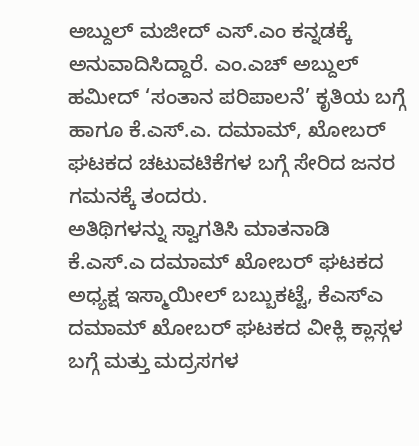ಅಬ್ದುಲ್ ಮಜೀದ್ ಎಸ್.ಎಂ ಕನ್ನಡಕ್ಕೆ ಅನುವಾದಿಸಿದ್ದಾರೆ. ಎಂ.ಎಚ್ ಅಬ್ದುಲ್ ಹಮೀದ್ ‘ಸಂತಾನ ಪರಿಪಾಲನೆ’ ಕೃತಿಯ ಬಗ್ಗೆ ಹಾಗೂ ಕೆ.ಎಸ್.ಎ. ದಮಾಮ್, ಖೋಬರ್ ಘಟಕದ ಚಟುವಟಿಕೆಗಳ ಬಗ್ಗೆ ಸೇರಿದ ಜನರ ಗಮನಕ್ಕೆ ತಂದರು.
ಅತಿಥಿಗಳನ್ನು ಸ್ವಾಗತಿಸಿ ಮಾತನಾಡಿ ಕೆ.ಎಸ್.ಎ ದಮಾಮ್ ಖೋಬರ್ ಘಟಕದ ಅಧ್ಯಕ್ಷ ಇಸ್ಮಾಯೀಲ್ ಬಬ್ಬುಕಟ್ಟೆ, ಕೆಎಸ್ಎ ದಮಾಮ್ ಖೋಬರ್ ಘಟಕದ ವೀಕ್ಲಿ ಕ್ಲಾಸ್ಗಳ ಬಗ್ಗೆ ಮತ್ತು ಮದ್ರಸಗಳ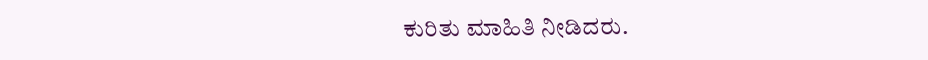ಕುರಿತು ಮಾಹಿತಿ ನೀಡಿದರು.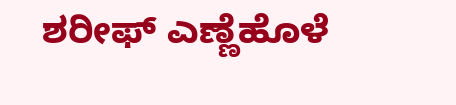ಶರೀಫ್ ಎಣ್ಣೆಹೊಳೆ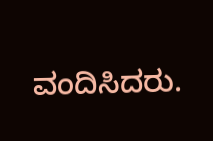ವಂದಿಸಿದರು.